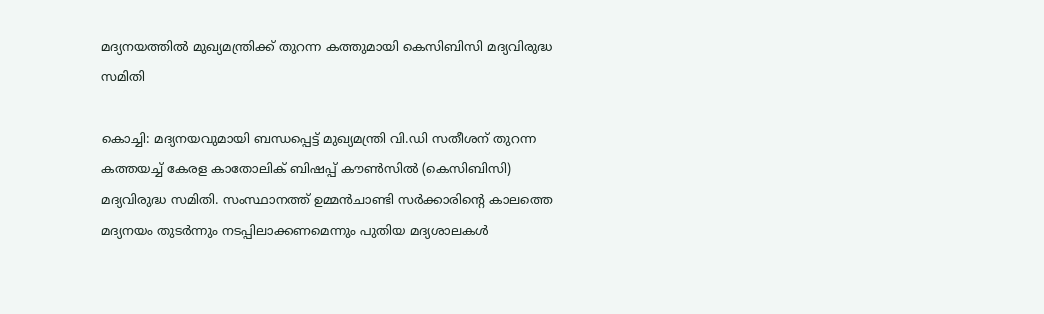മദ്യനയത്തിൽ മുഖ്യമന്ത്രിക്ക് തുറന്ന കത്തുമായി കെസിബിസി മദ്യവിരുദ്ധ സമിതി

കൊച്ചി: മദ്യനയവുമായി ബന്ധപ്പെട്ട് മുഖ്യമന്ത്രി വി.ഡി സതീശന് തുറന്ന കത്തയച്ച് കേരള കാതോലിക് ബിഷപ്പ് കൗൺസിൽ (കെസിബിസി) മദ്യവിരുദ്ധ സമിതി. സംസ്ഥാനത്ത് ഉമ്മൻചാണ്ടി സർക്കാരിന്റെ കാലത്തെ മദ്യനയം തുടർന്നും നടപ്പിലാക്കണമെന്നും പുതിയ മദ്യശാലകൾ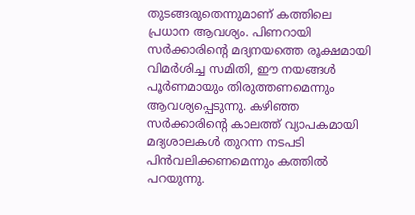തുടങ്ങരുതെന്നുമാണ് കത്തിലെ പ്രധാന ആവശ്യം. പിണറായി സർക്കാരിന്റെ മദ്യനയത്തെ രൂക്ഷമായി വിമർശിച്ച സമിതി, ഈ നയങ്ങൾ പൂർണമായും തിരുത്തണമെന്നും ആവശ്യപ്പെടുന്നു. കഴിഞ്ഞ സർക്കാരിന്റെ കാലത്ത് വ്യാപകമായി മദ്യശാലകൾ തുറന്ന നടപടി പിൻവലിക്കണമെന്നും കത്തിൽ പറയുന്നു.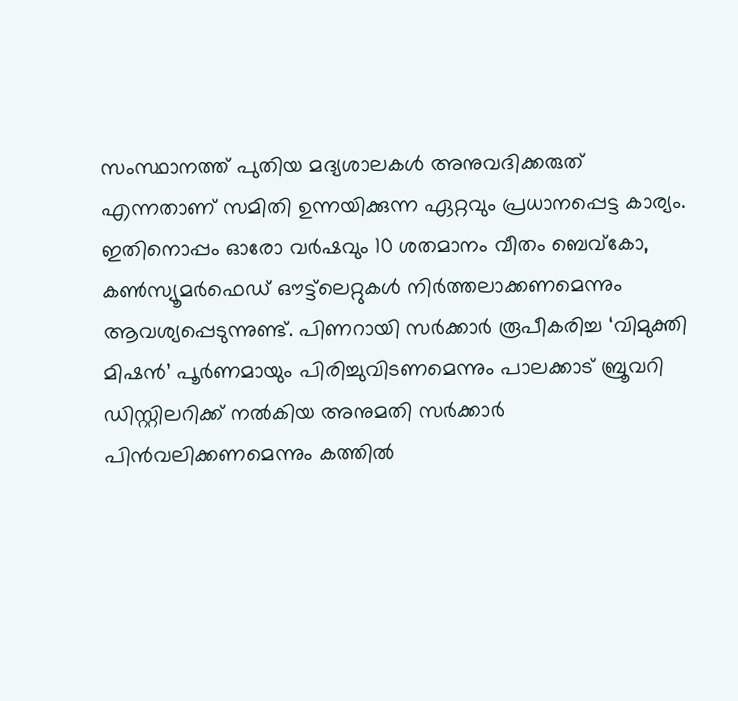സംസ്ഥാനത്ത് പുതിയ മദ്യശാലകൾ അനുവദിക്കരുത് എന്നതാണ് സമിതി ഉന്നയിക്കുന്ന ഏറ്റവും പ്രധാനപ്പെട്ട കാര്യം. ഇതിനൊപ്പം ഓരോ വർഷവും 10 ശതമാനം വീതം ബെവ്കോ, കൺസ്യൂമർഫെഡ് ഔട്ട്‌ലെറ്റുകൾ നിർത്തലാക്കണമെന്നും ആവശ്യപ്പെടുന്നുണ്ട്. പിണറായി സർക്കാർ രൂപീകരിച്ച ‘വിമുക്തി മിഷൻ’ പൂർണമായും പിരിച്ചുവിടണമെന്നും പാലക്കാട് ബ്രൂവറി ഡിസ്റ്റിലറിക്ക് നൽകിയ അനുമതി സർക്കാർ പിൻവലിക്കണമെന്നും കത്തിൽ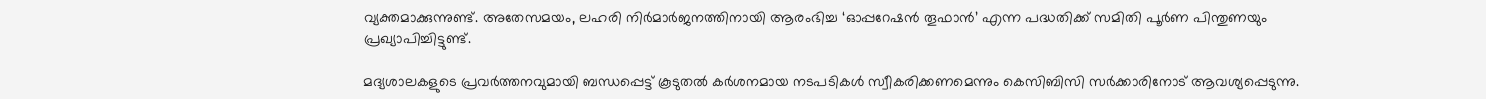വ്യക്തമാക്കുന്നുണ്ട്. അതേസമയം, ലഹരി നിർമാർജനത്തിനായി ആരംഭിച്ച ‘ഓപ്പറേഷൻ തൂഫാൻ’ എന്ന പദ്ധതിക്ക് സമിതി പൂർണ പിന്തുണയും പ്രഖ്യാപിച്ചിട്ടുണ്ട്.

മദ്യശാലകളുടെ പ്രവർത്തനവുമായി ബന്ധപ്പെട്ട് കൂടുതൽ കർശനമായ നടപടികൾ സ്വീകരിക്കണമെന്നും കെസിബിസി സർക്കാരിനോട് ആവശ്യപ്പെടുന്നു.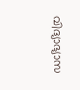വിദ്യാഭ്യാസ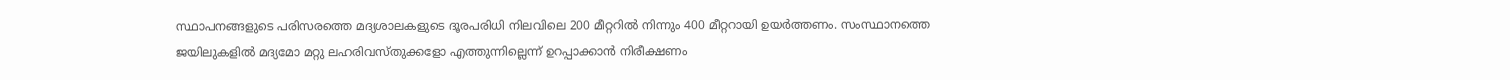സ്ഥാപനങ്ങളുടെ പരിസരത്തെ മദ്യശാലകളുടെ ദൂരപരിധി നിലവിലെ 200 മീറ്ററിൽ നിന്നും 400 മീറ്ററായി ഉയർത്തണം. സംസ്ഥാനത്തെ ജയിലുകളിൽ മദ്യമോ മറ്റു ലഹരിവസ്തുക്കളോ എത്തുന്നില്ലെന്ന് ഉറപ്പാക്കാൻ നിരീക്ഷണം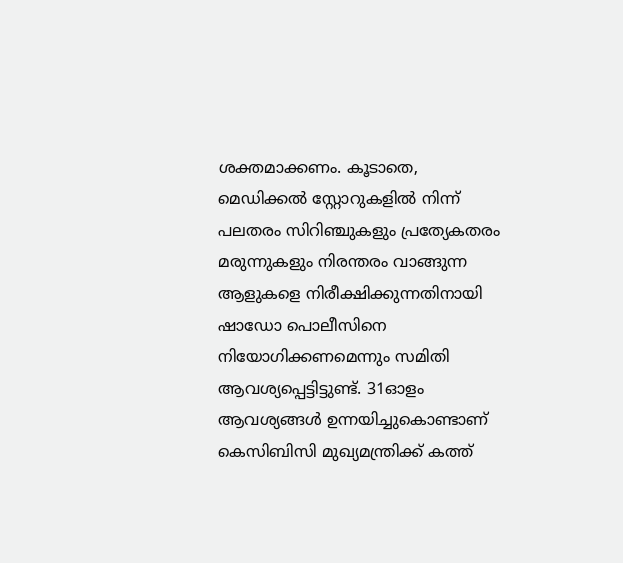ശക്തമാക്കണം. കൂടാതെ, മെഡിക്കൽ സ്റ്റോറുകളിൽ നിന്ന് പലതരം സിറിഞ്ചുകളും പ്രത്യേകതരം മരുന്നുകളും നിരന്തരം വാങ്ങുന്ന ആളുകളെ നിരീക്ഷിക്കുന്നതിനായി ഷാഡോ പൊലീസിനെ നിയോഗിക്കണമെന്നും സമിതി ആവശ്യപ്പെട്ടിട്ടുണ്ട്. 31ഓളം ആവശ്യങ്ങൾ ഉന്നയിച്ചുകൊണ്ടാണ് കെസിബിസി മുഖ്യമന്ത്രിക്ക് കത്ത്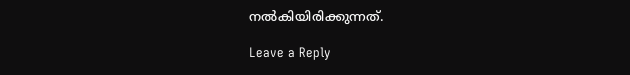നൽകിയിരിക്കുന്നത്.

Leave a Reply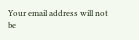Your email address will not be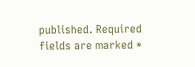published. Required fields are marked *